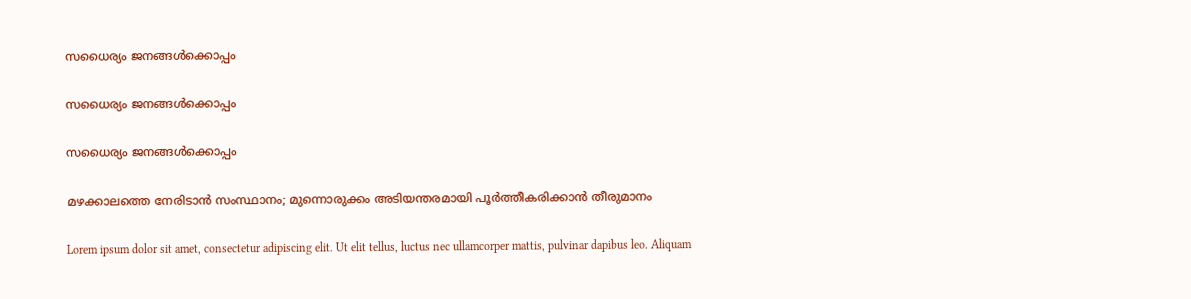സധൈര്യം ജനങ്ങൾക്കൊപ്പം

സധൈര്യം ജനങ്ങൾക്കൊപ്പം

സധൈര്യം ജനങ്ങൾക്കൊപ്പം

മഴക്കാലത്തെ നേരിടാൻ സംസ്ഥാനം; മുന്നൊരുക്കം അടിയന്തരമായി പൂർത്തീകരിക്കാൻ തീരുമാനം

Lorem ipsum dolor sit amet, consectetur adipiscing elit. Ut elit tellus, luctus nec ullamcorper mattis, pulvinar dapibus leo. Aliquam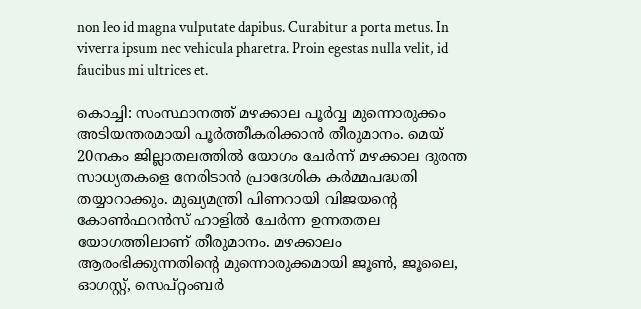non leo id magna vulputate dapibus. Curabitur a porta metus. In viverra ipsum nec vehicula pharetra. Proin egestas nulla velit, id faucibus mi ultrices et.

കൊച്ചി: സംസ്ഥാനത്ത് മഴക്കാല പൂർവ്വ മുന്നൊരുക്കം അടിയന്തരമായി പൂർത്തീകരിക്കാൻ തീരുമാനം. മെയ് 20നകം ജില്ലാതലത്തില്‍ യോഗം ചേര്‍ന്ന് മഴക്കാല ദുരന്ത സാധ്യതകളെ നേരിടാന്‍ പ്രാദേശിക കര്‍മ്മപദ്ധതി തയ്യാറാക്കും. മുഖ്യമന്ത്രി പിണറായി വിജയൻ്റെ കോൺഫറൻസ് ഹാളിൽ ചേർന്ന ഉന്നതതല യോഗത്തിലാണ് തീരുമാനം. മഴക്കാലം ആരംഭിക്കുന്നതിന്റെ മുന്നൊരുക്കമായി ജൂണ്‍, ജൂലൈ, ഓഗസ്റ്റ്, സെപ്റ്റംബര്‍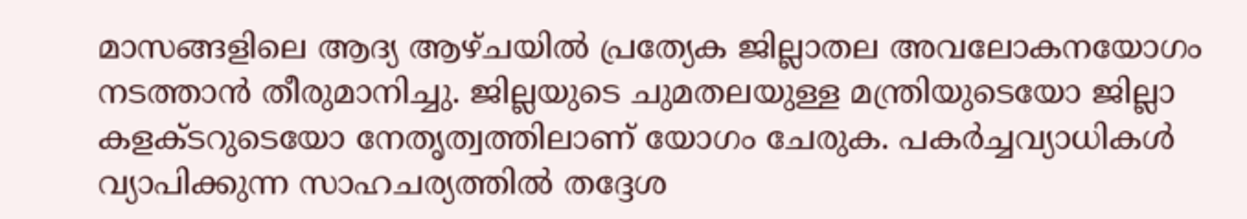മാസങ്ങളിലെ ആദ്യ ആഴ്ചയില്‍ പ്രത്യേക ജില്ലാതല അവലോകനയോഗം നടത്താൻ തീരുമാനിച്ചു. ജില്ലയുടെ ചുമതലയുള്ള മന്ത്രിയുടെയോ ജില്ലാ കളക്ടറുടെയോ നേതൃത്വത്തിലാണ് യോഗം ചേരുക. പകർച്ചവ്യാധികൾ വ്യാപിക്കുന്ന സാഹചര്യത്തിൽ തദ്ദേശ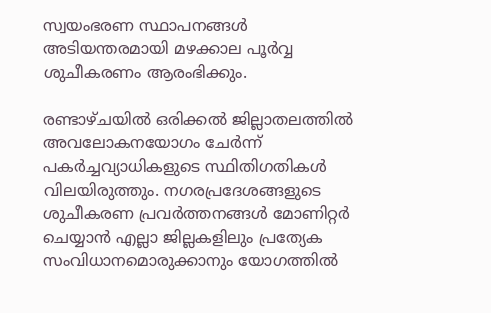സ്വയംഭരണ സ്ഥാപനങ്ങള്‍ അടിയന്തരമായി മഴക്കാല പൂര്‍വ്വ ശുചീകരണം ആരംഭിക്കും.

രണ്ടാഴ്ചയില്‍ ഒരിക്കല്‍ ജില്ലാതലത്തില്‍ അവലോകനയോഗം ചേര്‍ന്ന് പകര്‍ച്ചവ്യാധികളുടെ സ്ഥിതിഗതികള്‍ വിലയിരുത്തും. നഗരപ്രദേശങ്ങളുടെ ശുചീകരണ പ്രവർത്തനങ്ങൾ മോണിറ്റർ ചെയ്യാൻ എല്ലാ ജില്ലകളിലും പ്രത്യേക സംവിധാനമൊരുക്കാനും യോഗത്തിൽ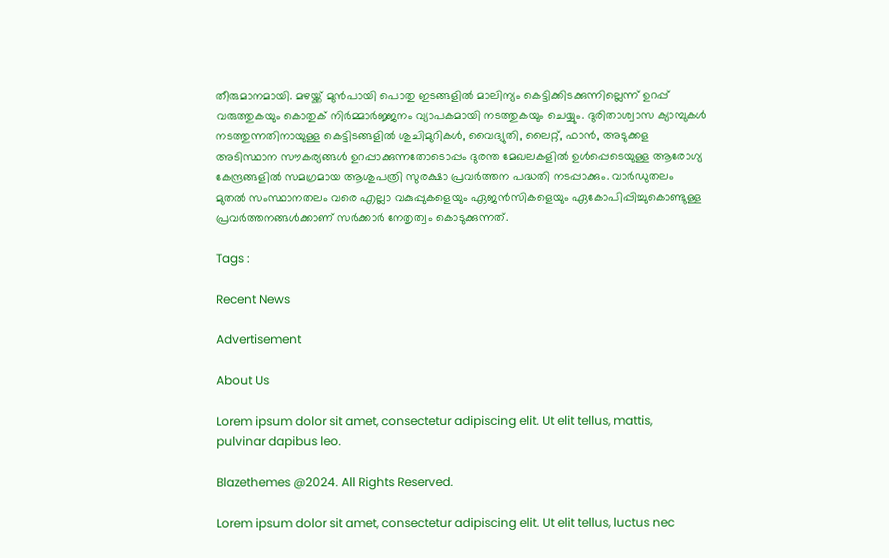തീരുമാനമായി. മഴയ്ക്ക് മുന്‍പായി പൊതു ഇടങ്ങളില്‍ മാലിന്യം കെട്ടിക്കിടക്കുന്നില്ലെന്ന് ഉറപ്പ് വരുത്തുകയും കൊതുക് നിര്‍മ്മാര്‍ജ്ജനം വ്യാപകമായി നടത്തുകയും ചെയ്യും. ദുരിതാശ്വാസ ക്യാമ്പുകള്‍ നടത്തുന്നതിനായുള്ള കെട്ടിടങ്ങളിൽ ശുചിമുറികള്‍, വൈദ്യുതി, ലൈറ്റ്, ഫാന്‍, അടുക്കള അടിസ്ഥാന സൗകര്യങ്ങള്‍ ഉറപ്പാക്കുന്നതോടൊപ്പം ദുരന്ത മേഖലകളില്‍ ഉൾപ്പെടെയുള്ള ആരോഗ്യ കേന്ദ്രങ്ങളിൽ സമഗ്രമായ ആശുപത്രി സുരക്ഷാ പ്രവര്‍ത്തന പദ്ധതി നടപ്പാക്കും. വാര്‍ഡുതലം മുതല്‍ സംസ്ഥാനതലം വരെ എല്ലാ വകുപ്പുകളെയും ഏജന്‍സികളെയും ഏകോപിപ്പിച്ചുകൊണ്ടുള്ള പ്രവർത്തനങ്ങൾക്കാണ് സർക്കാർ നേതൃത്വം കൊടുക്കുന്നത്.

Tags :

Recent News

Advertisement

About Us

Lorem ipsum dolor sit amet, consectetur adipiscing elit. Ut elit tellus, mattis, pulvinar dapibus leo.

Blazethemes @2024. All Rights Reserved.

Lorem ipsum dolor sit amet, consectetur adipiscing elit. Ut elit tellus, luctus nec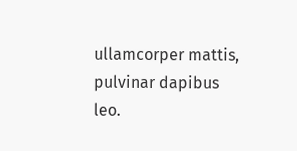ullamcorper mattis, pulvinar dapibus leo.